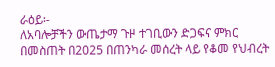ራዕይ፡-
ለአባሎቻችን ውጤታማ ጉዞ ተገቢውን ድጋፍና ምክር በመስጠት በ2025 በጠንካራ መሰረት ላይ የቆመ የህብረት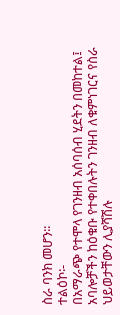ስራ ባንክ መሆን፡፡
ተልዕኮ፡-
በአማራጭ የተሞላ የገንዘብ አሰባሰብ ሂደትን በመከተል፤ አባሎቻችን ከዕቁቡ የተቀበሉትን ገንዘብ ለቁምነገርና የስራ ህይወታቸውን ሊያሻሽሉ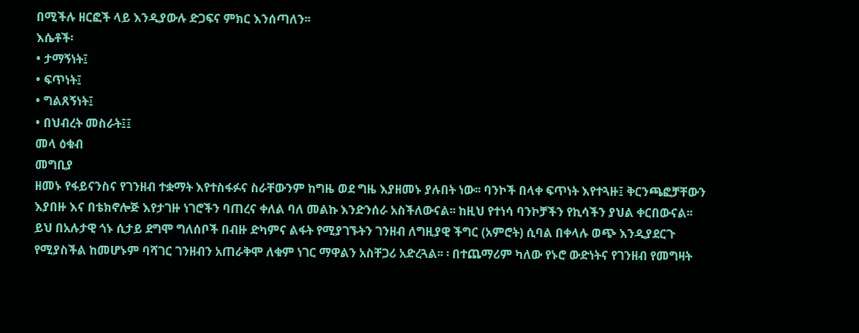በሚችሉ ዘርፎች ላይ እንዲያውሉ ድጋፍና ምክር እንሰጣለን፡፡
እሴቶች፡
• ታማኝነት፤
• ፍጥነት፤
• ግልጸኝነት፤
• በህብረት መስራት፤፤
መላ ዕቁብ
መግቢያ
ዘመኑ የፋይናንስና የገንዘብ ተቋማት እየተስፋፉና ስራቸውንም ከግዜ ወደ ግዜ እያዘመኑ ያሉበት ነው፡፡ ባንኮች በላቀ ፍጥነት እየተጓዙ፤ ቅርንጫፎቻቸውን እያበዙ እና በቴክኖሎጅ እየታገዙ ነገሮችን ባጠረና ቀለል ባለ መልኩ እንድንሰራ አስችለውናል፡፡ ከዚህ የተነሳ ባንኮቻችን የኪሳችን ያህል ቀርበውናል፡፡
ይህ በአሉታዊ ጎኑ ሲታይ ደግሞ ግለሰቦች በብዙ ድካምና ልፋት የሚያገኙትን ገንዘብ ለግዚያዊ ችግር (አምሮት) ሲባል በቀላሉ ወጭ እንዲያደርጉ የሚያስችል ከመሆኑም ባሻገር ገንዘብን አጠራቅሞ ለቁም ነገር ማዋልን አስቸጋሪ አድረጓል፡፡ ፡ በተጨማሪም ካለው የኑሮ ውድነትና የገንዘብ የመግዛት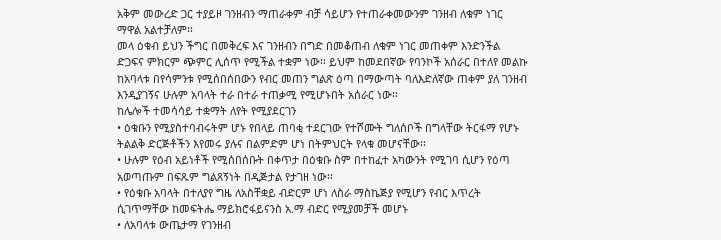አቅም መውረድ ጋር ተያይዞ ገንዘብን ማጠራቀም ብቻ ሳይሆን የተጠራቀመውንም ገንዘብ ለቁም ነገር ማዋል አልተቻለም፡፡
መላ ዕቁብ ይህን ችግር በመቅረፍ እና ገንዘብን በግድ በመቆጠብ ለቁም ነገር መጠቀም እንድንችል ድጋፍና ምክርም ጭምር ሊሰጥ የሚችል ተቋም ነው፡፡ ይህም ከመደበኛው የባንኮች አሰራር በተለየ መልኩ ከአባላቱ በየሳምንቱ የሚሰበሰበውን የብር መጠን ግልጽ ዕጣ በማውጣት ባለእድለኛው ጠቀም ያለ ገንዘብ እንዲያገኝና ሁሉም አባላት ተራ በተራ ተጠቃሚ የሚሆኑበት አሰራር ነው፡፡
ከሌሎች ተመሳሳይ ተቋማት ለየት የሚያደርገን
• ዕቁቡን የሚያስተባብሩትም ሆኑ የበላይ ጠባቂ ተደርገው የተሾሙት ግለሰቦች በግላቸው ትርፋማ የሆኑ ትልልቅ ድርጅቶችን እየመሩ ያሉና በልምድም ሆነ በትምህርት የላቁ መሆናቸው፡፡
• ሁሉም የዕብ አይነቶች የሚሰበሰቡት በቀጥታ በዕቁቡ ስም በተከፈተ አካውንት የሚገባ ሲሆን የዕጣ አወጣጡም በፍጹም ግልጸኝነት በዲጅታል የታገዘ ነው፡፡
• የዕቁቡ አባላት በተለያየ ግዜ ለአስቸቋይ ብድርም ሆነ ለስራ ማስኬጅያ የሚሆን የብር እጥረት ሲገጥማቸው ከመፍትሔ ማይክሮፋይናንስ አ.ማ ብድር የሚያመቻች መሆኑ
• ለአባላቱ ውጤታማ የገንዘብ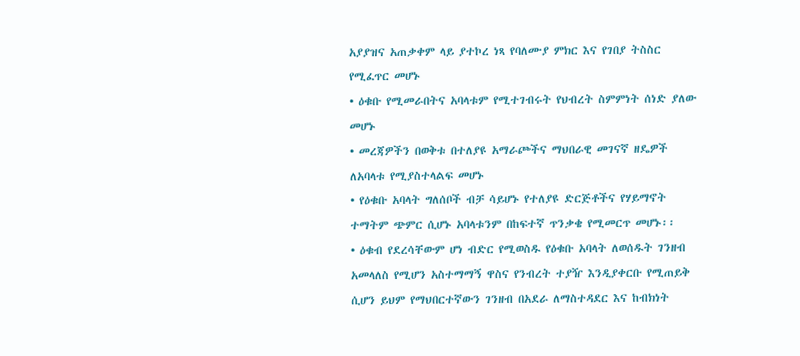አያያዝና አጠቃቀም ላይ ያተኮረ ነጻ የባለሙያ ምክር እና የገበያ ትስስር የሚፈጥር መሆኑ
• ዕቁቡ የሚመራበትና አባላቱም የሚተገብሩት የህብረት ስምምነት ሰነድ ያለው መሆኑ
• መረጃዎችን በወቅቱ በተለያዩ አማራጮችና ማህበራዊ መገናኛ ዘዴዎች ለአባላቱ የሚያስተላልፍ መሆኑ
• የዕቁቡ አባላት ግለሰቦች ብቻ ሳይሆኑ የተለያዩ ድርጅቶችና የሃይማኖት ተማትም ጭምር ሲሆኑ አባላቱንም በከፍተኛ ጥንቃቄ የሚመርጥ መሆኑ፡፡
• ዕቁብ የደረሳቸውም ሆነ ብድር የሚወስዱ የዕቁቡ አባላት ለወሰዱት ገንዘብ አመላለስ የሚሆን አስተማማኝ ዋስና የንብረት ተያዥ እንዲያቀርቡ የሚጠይቅ ሲሆን ይህም የማህበርተኛውን ገንዘብ በአደራ ለማስተዳደር እና ከብክነት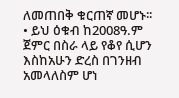ለመጠበቅ ቁርጠኛ መሆኑ፡፡
• ይህ ዕቁብ ከ2008ዓ.ም ጀምር በስራ ላይ የቆየ ሲሆን እስከአሁን ድረስ በገንዘብ አመላለስም ሆነ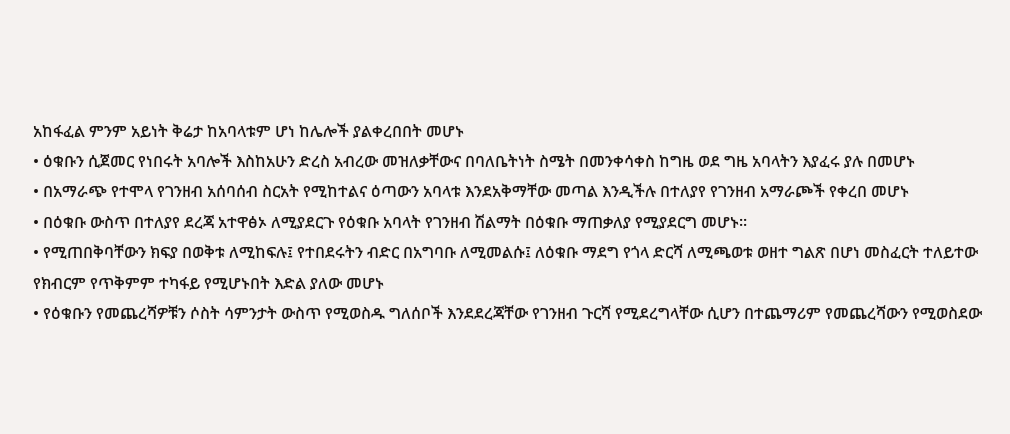አከፋፈል ምንም አይነት ቅሬታ ከአባላቱም ሆነ ከሌሎች ያልቀረበበት መሆኑ
• ዕቁቡን ሲጀመር የነበሩት አባሎች እስከአሁን ድረስ አብረው መዝለቃቸውና በባለቤትነት ስሜት በመንቀሳቀስ ከግዜ ወደ ግዜ አባላትን እያፈሩ ያሉ በመሆኑ
• በአማራጭ የተሞላ የገንዘብ አሰባሰብ ስርአት የሚከተልና ዕጣውን አባላቱ እንደአቅማቸው መጣል እንዲችሉ በተለያየ የገንዘብ አማራጮች የቀረበ መሆኑ
• በዕቁቡ ውስጥ በተለያየ ደረጃ አተዋፅኦ ለሚያደርጉ የዕቁቡ አባላት የገንዘብ ሽልማት በዕቁቡ ማጠቃለያ የሚያደርግ መሆኑ፡፡
• የሚጠበቅባቸውን ክፍያ በወቅቱ ለሚከፍሉ፤ የተበደሩትን ብድር በአግባቡ ለሚመልሱ፤ ለዕቁቡ ማደግ የጎላ ድርሻ ለሚጫወቱ ወዘተ ግልጽ በሆነ መስፈርት ተለይተው የክብርም የጥቅምም ተካፋይ የሚሆኑበት እድል ያለው መሆኑ
• የዕቁቡን የመጨረሻዎቹን ሶስት ሳምንታት ውስጥ የሚወስዱ ግለሰቦች እንደደረጃቸው የገንዘብ ጉርሻ የሚደረግላቸው ሲሆን በተጨማሪም የመጨረሻውን የሚወስደው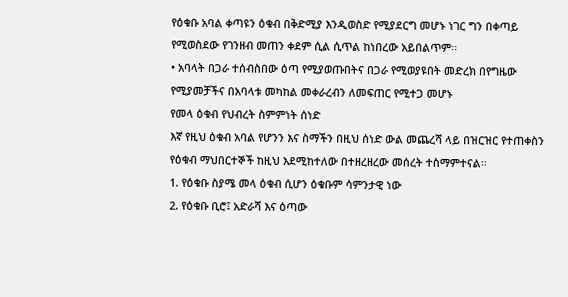የዕቁቡ አባል ቀጣዩን ዕቁብ በቅድሚያ እንዲወስድ የሚያደርግ መሆኑ ነገር ግን በቀጣይ የሚወስደው የገንዘብ መጠን ቀደም ሲል ሲጥል ከነበረው አይበልጥም፡፡
• አባላት በጋራ ተሰብስበው ዕጣ የሚያወጡበትና በጋራ የሚወያዩበት መድረክ በየግዜው የሚያመቻችና በአባላቱ መካከል መቀራረብን ለመፍጠር የሚተጋ መሆኑ
የመላ ዕቁብ የህብረት ስምምነት ሰነድ
እኛ የዚህ ዕቁብ አባል የሆንን እና ስማችን በዚህ ሰነድ ውል መጨረሻ ላይ በዝርዝር የተጠቀስን የዕቁብ ማህበርተኞች ከዚህ እደሚከተለው በተዘረዘረው መሰረት ተስማምተናል፡፡
1. የዕቁቡ ስያሜ መላ ዕቁብ ሲሆን ዕቁቡም ሳምንታዊ ነው
2. የዕቁቡ ቢሮ፤ አድራሻ እና ዕጣው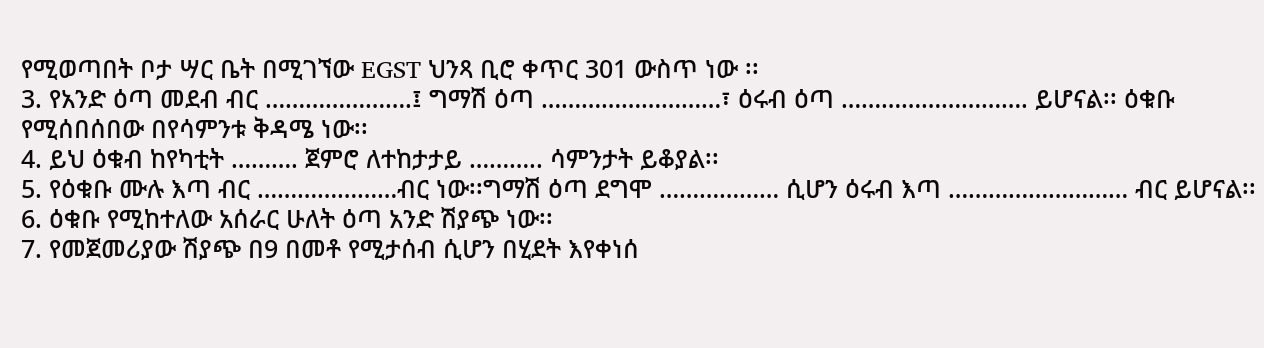የሚወጣበት ቦታ ሣር ቤት በሚገኘው EGST ህንጻ ቢሮ ቀጥር 301 ውስጥ ነው ፡፡
3. የአንድ ዕጣ መደብ ብር ………………….፤ ግማሽ ዕጣ ………………………፣ ዕሩብ ዕጣ ………………………. ይሆናል፡፡ ዕቁቡ የሚሰበሰበው በየሳምንቱ ቅዳሜ ነው፡፡
4. ይህ ዕቁብ ከየካቲት ………. ጀምሮ ለተከታታይ ……….. ሳምንታት ይቆያል፡፡
5. የዕቁቡ ሙሉ እጣ ብር …………………ብር ነው፡፡ግማሽ ዕጣ ደግሞ ……………… ሲሆን ዕሩብ እጣ ……………………… ብር ይሆናል፡፡
6. ዕቁቡ የሚከተለው አሰራር ሁለት ዕጣ አንድ ሽያጭ ነው፡፡
7. የመጀመሪያው ሽያጭ በ9 በመቶ የሚታሰብ ሲሆን በሂደት እየቀነሰ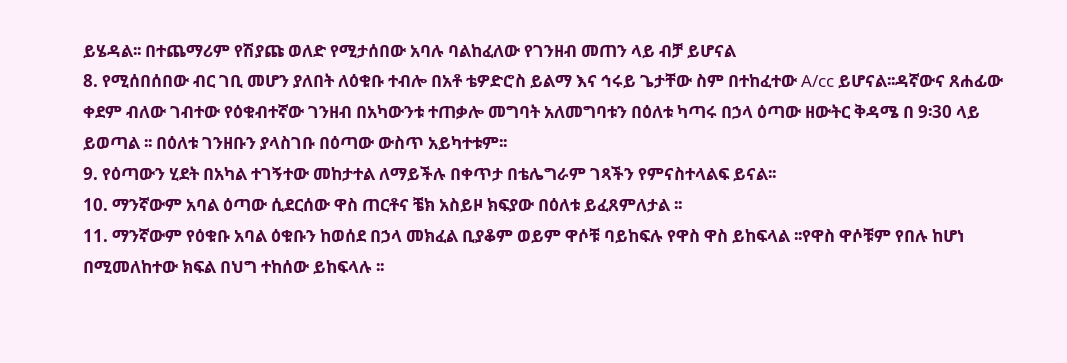ይሄዳል፡፡ በተጨማሪም የሽያጩ ወለድ የሚታሰበው አባሉ ባልከፈለው የገንዘብ መጠን ላይ ብቻ ይሆናል
8. የሚሰበሰበው ብር ገቢ መሆን ያለበት ለዕቁቡ ተብሎ በአቶ ቴዎድሮስ ይልማ እና ኅሩይ ጌታቸው ስም በተከፈተው A/cc ይሆናል፡፡ዳኛውና ጸሐፊው ቀደም ብለው ገብተው የዕቁብተኛው ገንዘብ በአካውንቱ ተጠቃሎ መግባት አለመግባቱን በዕለቱ ካጣሩ በኃላ ዕጣው ዘውትር ቅዳሜ በ 9፡30 ላይ ይወጣል ፡፡ በዕለቱ ገንዘቡን ያላስገቡ በዕጣው ውስጥ አይካተቱም፡፡
9. የዕጣውን ሂደት በአካል ተገኝተው መከታተል ለማይችሉ በቀጥታ በቴሌግራም ገጻችን የምናስተላልፍ ይናል፡፡
10. ማንኛውም አባል ዕጣው ሲደርሰው ዋስ ጠርቶና ቼክ አስይዞ ክፍያው በዕለቱ ይፈጸምለታል ፡፡
11. ማንኛውም የዕቁቡ አባል ዕቁቡን ከወሰደ በኃላ መክፈል ቢያቆም ወይም ዋሶቹ ባይከፍሉ የዋስ ዋስ ይከፍላል ፡፡የዋስ ዋሶቹም የበሉ ከሆነ በሚመለከተው ክፍል በህግ ተከሰው ይከፍላሉ ፡፡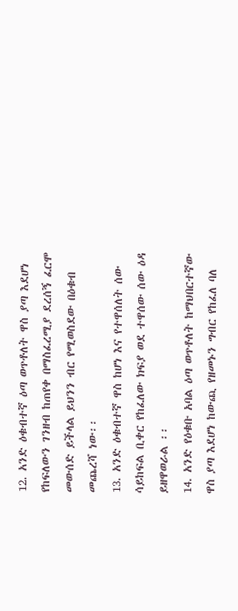12. አንድ ዕቁብተኛ ዕጣ ወጥቶለት ዋስ ያጣ እደሆነ የከፍለውን ገንዘብ ከጠየቀ በማስፈረሚያ ደረሰኝ ፈርሞ መውሰድ ይችላል ይህንን ብር የሚወስደው በዕቁብ መጨረሻ ነው፡፡
13. አንድ ዕቁብተኛ ዋስ ከሆነ እና የተዋሰለት ሰው ሳይከፍል ቢቀር የከፈለው ክፍያ ወደ ተዋሰው ሰው ዕዳ ይዘዋወራል ፡፡
14. አንድ የዕቁቡ አባል ዕጣ ወጥቶለት ከማህበርተኛው ዋስ ያጣ እደሆነ ከውጪ የዘመኑን ግብር የከፈለ ባለ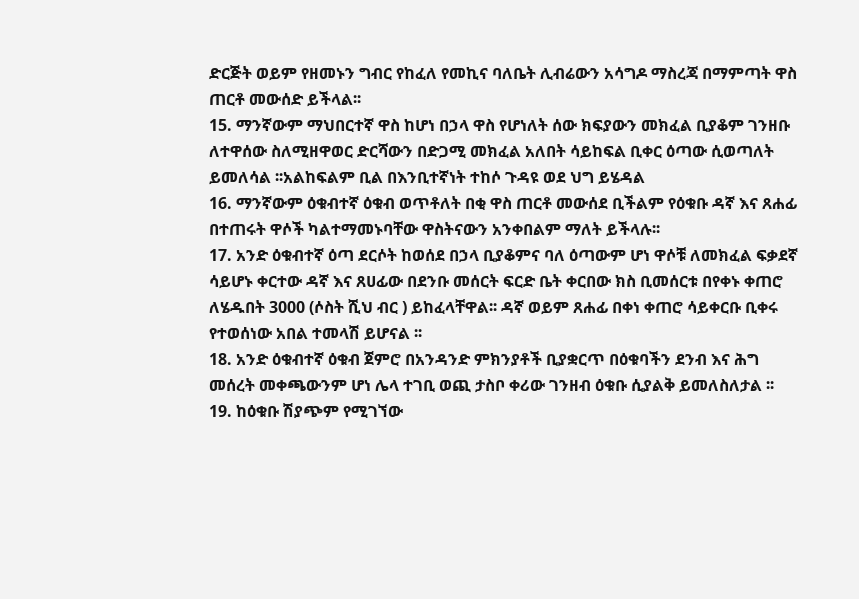ድርጅት ወይም የዘመኑን ግብር የከፈለ የመኪና ባለቤት ሊብሬውን አሳግዶ ማስረጃ በማምጣት ዋስ ጠርቶ መውሰድ ይችላል፡፡
15. ማንኛውም ማህበርተኛ ዋስ ከሆነ በኃላ ዋስ የሆነለት ሰው ክፍያውን መክፈል ቢያቆም ገንዘቡ ለተዋሰው ስለሚዘዋወር ድርሻውን በድጋሚ መክፈል አለበት ሳይከፍል ቢቀር ዕጣው ሲወጣለት ይመለሳል ፡፡አልከፍልም ቢል በእንቢተኛነት ተከሶ ጉዳዩ ወደ ህግ ይሄዳል
16. ማንኛውም ዕቁብተኛ ዕቁብ ወጥቶለት በቂ ዋስ ጠርቶ መውሰደ ቢችልም የዕቁቡ ዳኛ እና ጸሐፊ በተጠሩት ዋሶች ካልተማመኑባቸው ዋስትናውን አንቀበልም ማለት ይችላሉ፡፡
17. አንድ ዕቁብተኛ ዕጣ ደርሶት ከወሰደ በኃላ ቢያቆምና ባለ ዕጣውም ሆነ ዋሶቹ ለመክፈል ፍቃደኛ ሳይሆኑ ቀርተው ዳኛ እና ጸሀፊው በደንቡ መሰርት ፍርድ ቤት ቀርበው ክስ ቢመሰርቱ በየቀኑ ቀጠሮ ለሄዱበት 3000 (ሶስት ሺህ ብር ) ይከፈላቸዋል፡፡ ዳኛ ወይም ጸሐፊ በቀነ ቀጠሮ ሳይቀርቡ ቢቀሩ የተወሰነው አበል ተመላሽ ይሆናል ፡፡
18. አንድ ዕቁብተኛ ዕቁብ ጀምሮ በአንዳንድ ምክንያቶች ቢያቋርጥ በዕቁባችን ደንብ እና ሕግ መሰረት መቀጫውንም ሆነ ሌላ ተገቢ ወጪ ታስቦ ቀሪው ገንዘብ ዕቁቡ ሲያልቅ ይመለስለታል ፡፡
19. ከዕቁቡ ሽያጭም የሚገኘው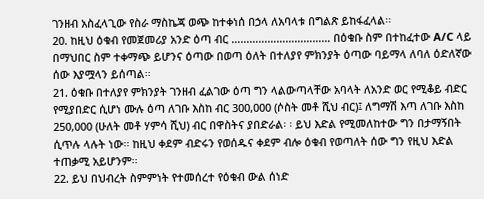ገንዘብ አስፈላጊው የስራ ማስኬጃ ወጭ ከተቀነሰ በኃላ ለአባላቱ በግልጽ ይከፋፈላል፡፡
20. ከዚህ ዕቁብ የመጀመሪያ አንድ ዕጣ ብር …………………………… በዕቁቡ ስም በተከፈተው A/C ላይ በማህበር ስም ተቀማጭ ይሆንና ዕጣው በወጣ ዕለት በተለያየ ምክንያት ዕጣው ባይማላ ለባለ ዕድለኛው ሰው እያሟላን ይሰጣል፡፡
21. ዕቁቡ በተለያየ ምክንያት ገንዘብ ፈልገው ዕጣ ግን ላልውጣላቸው አባላት ለአንድ ወር የሚቆይ ብድር የሚያበድር ሲሆነ ሙሉ ዕጣ ለገቡ እስከ ብር 300,000 (ሶስት መቶ ሺህ ብር)፤ ለግማሽ እጣ ለገቡ እስከ 250,000 (ሁለት መቶ ሃምሳ ሺህ) ብር በዋስትና ያበድራል፡ ፡ ይህ እድል የሚመለከተው ግን በታማኝበት ሲጥሉ ላሉት ነው፡፡ ከዚህ ቀደም ብድሩን የወሰዱና ቀደም ብሎ ዕቁብ የወጣለት ሰው ግን የዚህ እድል ተጠቃሚ አይሆንም፡፡
22. ይህ በህብረት ስምምነት የተመሰረተ የዕቁብ ውል ሰነድ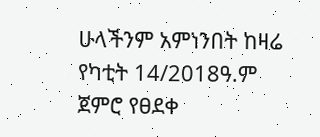ሁላችንም አምነንበት ከዛሬ የካቲት 14/2018ዓ.ም ጀምሮ የፀደቀ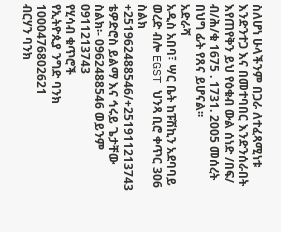ስለሆነ ሁላችንም በጋራ ለተፈጻሚነቱ እንድንተጋ እና በመተባበር እንድንሰራበት እየጠየቅን ይህ የዕቁብ ውል ሰነድ /በፍ/ ብ/ሕ/ቁ 1675 . 1731. 2005 መሰረት በህግ ፊት የጸና ይሆናል፡፡
አድራሻ
አዲስ አበባ፣ ሣር ቤት ከፑሽኪን አደባባይ ወረድ ብሎ EGST ህንጻ ቢሮ ቀጥር 306
ስልክ +251962488546/+251911213743
ቴዎድሮስ ይልማ እና ኅሩይ ጌታቸው
ስልክ፡- 0962488546 ወይንም 0911213743
የሂሳብ ቁጥሮች
የኢትዮጲያ ንግድ ባንክ
1000476802621
ብርሃን ባንክ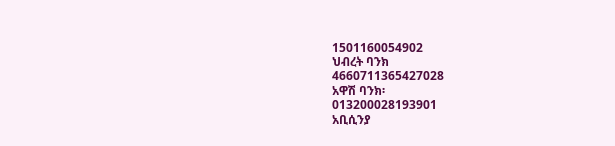1501160054902
ህብረት ባንክ
4660711365427028
አዋሽ ባንክ፡
013200028193901
አቢሲንያ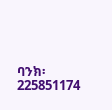ባንክ፡
225851174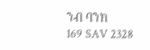ንብ ባንክ
169 SAV 2328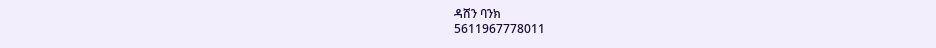ዳሸን ባንክ
5611967778011